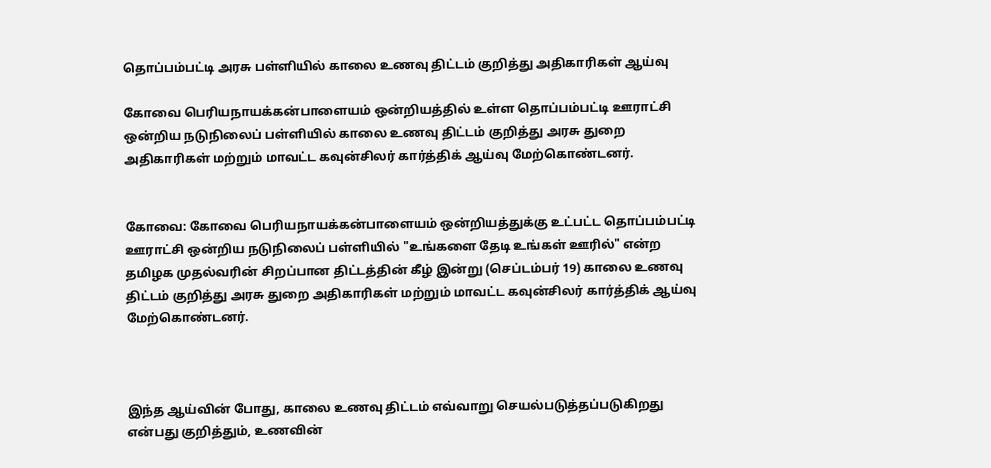தொப்பம்பட்டி அரசு பள்ளியில் காலை உணவு திட்டம் குறித்து அதிகாரிகள் ஆய்வு

கோவை பெரியநாயக்கன்பாளையம் ஒன்றியத்தில் உள்ள தொப்பம்பட்டி ஊராட்சி ஒன்றிய நடுநிலைப் பள்ளியில் காலை உணவு திட்டம் குறித்து அரசு துறை அதிகாரிகள் மற்றும் மாவட்ட கவுன்சிலர் கார்த்திக் ஆய்வு மேற்கொண்டனர்.


கோவை: கோவை பெரியநாயக்கன்பாளையம் ஒன்றியத்துக்கு உட்பட்ட தொப்பம்பட்டி ஊராட்சி ஒன்றிய நடுநிலைப் பள்ளியில் "உங்களை தேடி உங்கள் ஊரில்" என்ற தமிழக முதல்வரின் சிறப்பான திட்டத்தின் கீழ் இன்று (செப்டம்பர் 19) காலை உணவு திட்டம் குறித்து அரசு துறை அதிகாரிகள் மற்றும் மாவட்ட கவுன்சிலர் கார்த்திக் ஆய்வு மேற்கொண்டனர்.



இந்த ஆய்வின் போது, காலை உணவு திட்டம் எவ்வாறு செயல்படுத்தப்படுகிறது என்பது குறித்தும், உணவின்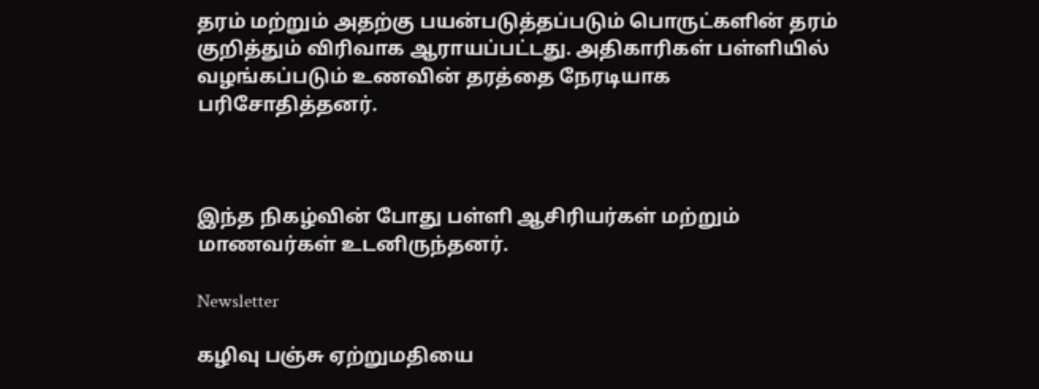தரம் மற்றும் அதற்கு பயன்படுத்தப்படும் பொருட்களின் தரம் குறித்தும் விரிவாக ஆராயப்பட்டது. அதிகாரிகள் பள்ளியில் வழங்கப்படும் உணவின் தரத்தை நேரடியாக பரிசோதித்தனர்.



இந்த நிகழ்வின் போது பள்ளி ஆசிரியர்கள் மற்றும் மாணவர்கள் உடனிருந்தனர்.

Newsletter

கழிவு பஞ்சு ஏற்றுமதியை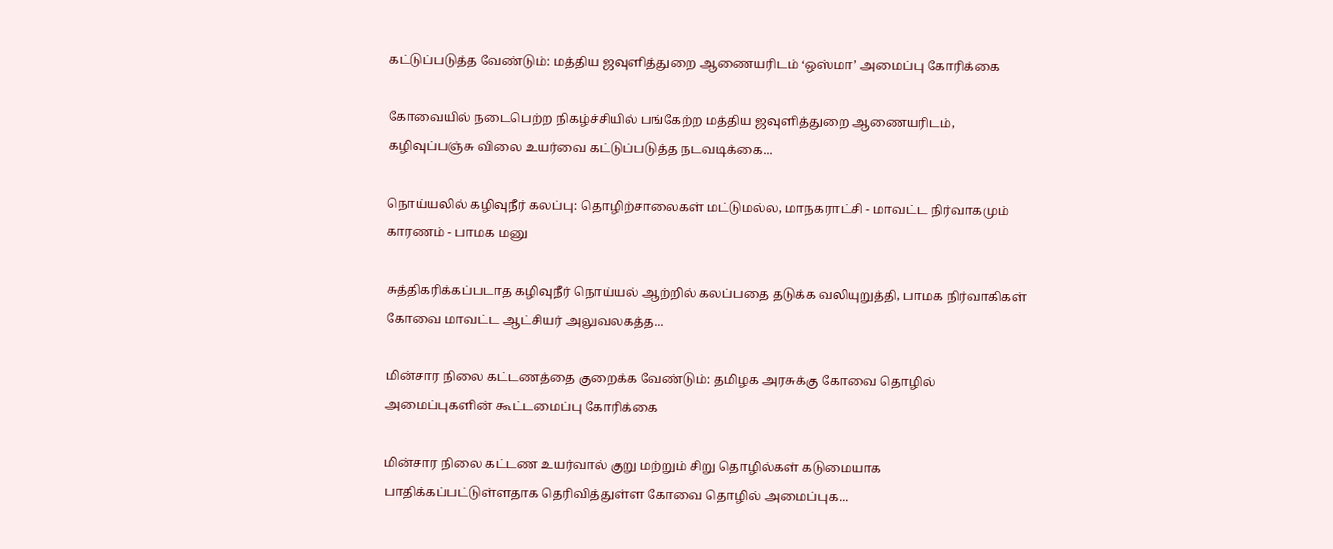கட்டுப்படுத்த வேண்டும்: மத்திய ஜவுளித்துறை ஆணையரிடம் ‘ஒஸ்மா’ அமைப்பு கோரிக்கை

கோவையில் நடைபெற்ற நிகழ்ச்சியில் பங்கேற்ற மத்திய ஜவுளித்துறை ஆணையரிடம், கழிவுப்பஞ்சு விலை உயர்வை கட்டுப்படுத்த நடவடிக்கை...

நொய்யலில் கழிவுநீர் கலப்பு: தொழிற்சாலைகள் மட்டுமல்ல, மாநகராட்சி - மாவட்ட நிர்வாகமும் காரணம் - பாமக மனு

சுத்திகரிக்கப்படாத கழிவுநீர் நொய்யல் ஆற்றில் கலப்பதை தடுக்க வலியுறுத்தி, பாமக நிர்வாகிகள் கோவை மாவட்ட ஆட்சியர் அலுவலகத்த...

மின்சார நிலை கட்டணத்தை குறைக்க வேண்டும்: தமிழக அரசுக்கு கோவை தொழில் அமைப்புகளின் கூட்டமைப்பு கோரிக்கை

மின்சார நிலை கட்டண உயர்வால் குறு மற்றும் சிறு தொழில்கள் கடுமையாக பாதிக்கப்பட்டுள்ளதாக தெரிவித்துள்ள கோவை தொழில் அமைப்புக...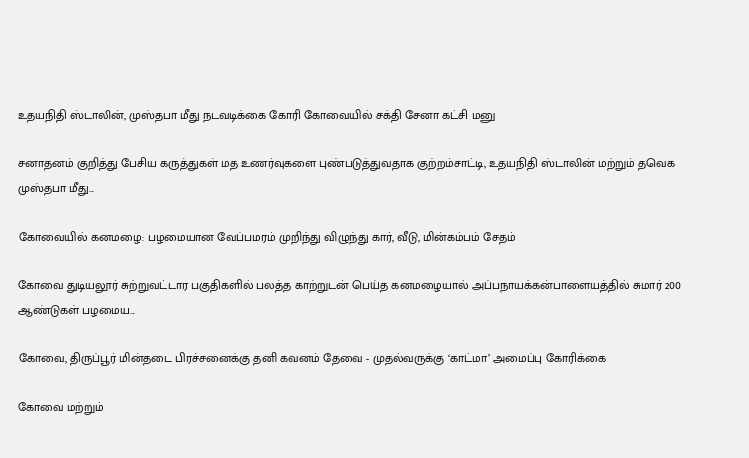உதயநிதி ஸ்டாலின், முஸ்தபா மீது நடவடிக்கை கோரி கோவையில் சக்தி சேனா கட்சி மனு

சனாதனம் குறித்து பேசிய கருத்துகள் மத உணர்வுகளை புண்படுத்துவதாக குற்றம்சாட்டி, உதயநிதி ஸ்டாலின் மற்றும் தவெக முஸ்தபா மீது...

கோவையில் கனமழை: பழமையான வேப்பமரம் முறிந்து விழுந்து கார், வீடு, மின்கம்பம் சேதம்

கோவை துடியலூர் சுற்றுவட்டார பகுதிகளில் பலத்த காற்றுடன் பெய்த கனமழையால் அப்பநாயக்கன்பாளையத்தில் சுமார் 200 ஆண்டுகள் பழமைய...

கோவை, திருப்பூர் மின்தடை பிரச்சனைக்கு தனி கவனம் தேவை - முதல்வருக்கு ‘காட்மா’ அமைப்பு கோரிக்கை

கோவை மற்றும்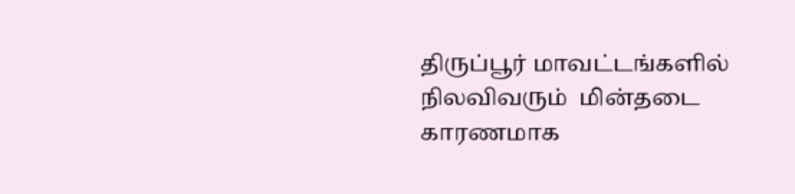திருப்பூர் மாவட்டங்களில் நிலவிவரும்  மின்தடை காரணமாக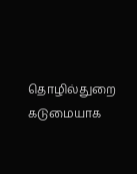தொழில்துறை கடுமையாக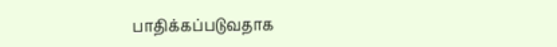பாதிக்கப்படுவதாக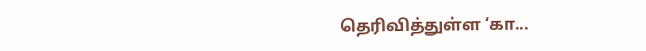தெரிவித்துள்ள ‘கா...